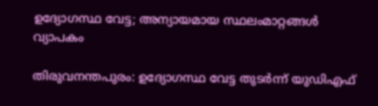ഉദ്യോഗസ്ഥ വേട്ട; അന്യായമായ സ്ഥലംമാറ്റങ്ങൾ വ്യാപകം

തിരുവനന്തപുരം: ഉദ്യോഗസ്ഥ വേട്ട തുടർന്ന് യുഡിഎഫ്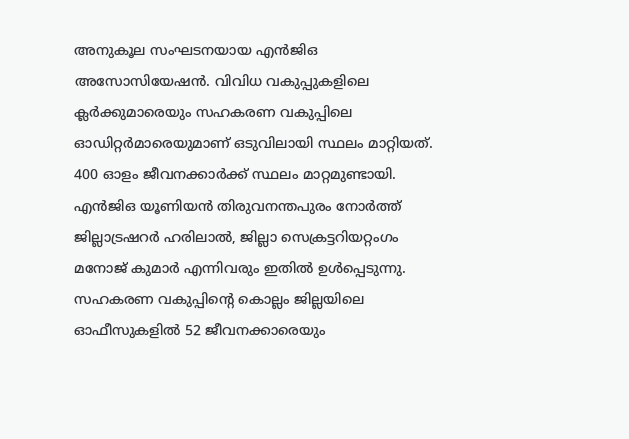അനുകൂല സംഘടനയായ എൻജിഒ അസോസിയേഷൻ. വിവിധ വകുപ്പുകളിലെ ക്ലർക്കുമാരെയും സഹകരണ വകുപ്പിലെ ഓഡിറ്റർമാരെയുമാണ് ഒടുവിലായി സ്ഥലം മാറ്റിയത്. 400 ഓളം ജീവനക്കാർക്ക് സ്ഥലം മാറ്റമുണ്ടായി. എൻജിഒ യൂണിയൻ തിരുവനന്തപുരം നോർത്ത് ജില്ലാട്രഷറർ ഹരിലാൽ, ജില്ലാ സെക്രട്ടറിയറ്റംഗം മനോജ് കുമാർ എന്നിവരും ഇതിൽ ഉൾപ്പെടുന്നു. സഹകരണ വകുപ്പിന്റെ കൊല്ലം ജില്ലയിലെ ഓഫീസുകളിൽ 52 ജീവനക്കാരെയും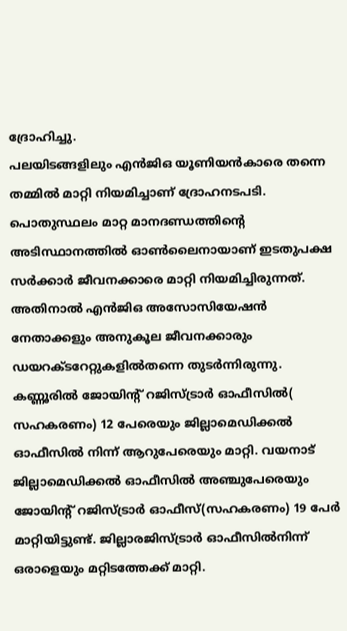ദ്രോഹിച്ചു.
പലയിടങ്ങളിലും എൻജിഒ യൂണിയൻകാരെ തന്നെ തമ്മിൽ മാറ്റി നിയമിച്ചാണ് ദ്രോഹനടപടി. പൊതുസ്ഥലം മാറ്റ മാനദണ്ഡത്തിന്റെ അടിസ്ഥാനത്തിൽ ഓൺലൈനായാണ് ഇടതുപക്ഷ സർക്കാർ ജീവനക്കാരെ മാറ്റി നിയമിച്ചിരുന്നത്. അതിനാൽ എൻജിഒ അസോസിയേഷൻ നേതാക്കളും അനുകൂല ജീവനക്കാരും ഡയറക്ടറേറ്റുകളിൽതന്നെ തുടർന്നിരുന്നു.
കണ്ണൂരിൽ ജോയിന്റ് റജിസ്ട്രാർ ഓഫീസിൽ( സഹകരണം) 12 പേരെയും ജില്ലാമെഡിക്കൽ ഓഫീസിൽ നിന്ന് ആറുപേരെയും മാറ്റി. വയനാട് ജില്ലാമെഡിക്കൽ ഓഫീസിൽ അഞ്ചുപേരെയും ജോയിന്റ് റജിസ്ട്രാർ ഓഫീസ്(സഹകരണം) 19 പേർ മാറ്റിയിട്ടുണ്ട്. ജില്ലാരജിസ്ട്രാർ ഓഫീസിൽനിന്ന് ഒരാളെയും മറ്റിടത്തേക്ക് മാറ്റി.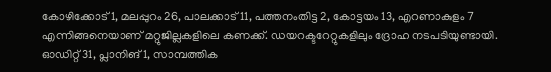കോഴിക്കോട് 1, മലപ്പുറം 26, പാലക്കാട് 11, പത്തനംതിട്ട 2, കോട്ടയം 13, എറണാകുളം 7 എന്നിങ്ങനെയാണ് മറ്റുജില്ലകളിലെ കണക്ക്. ഡയറക്ടറേറ്റുകളിലും ദ്രോഹ നടപടിയുണ്ടായി. ഓഡിറ്റ് 31, പ്ലാനിങ് 1, സാമ്പത്തിക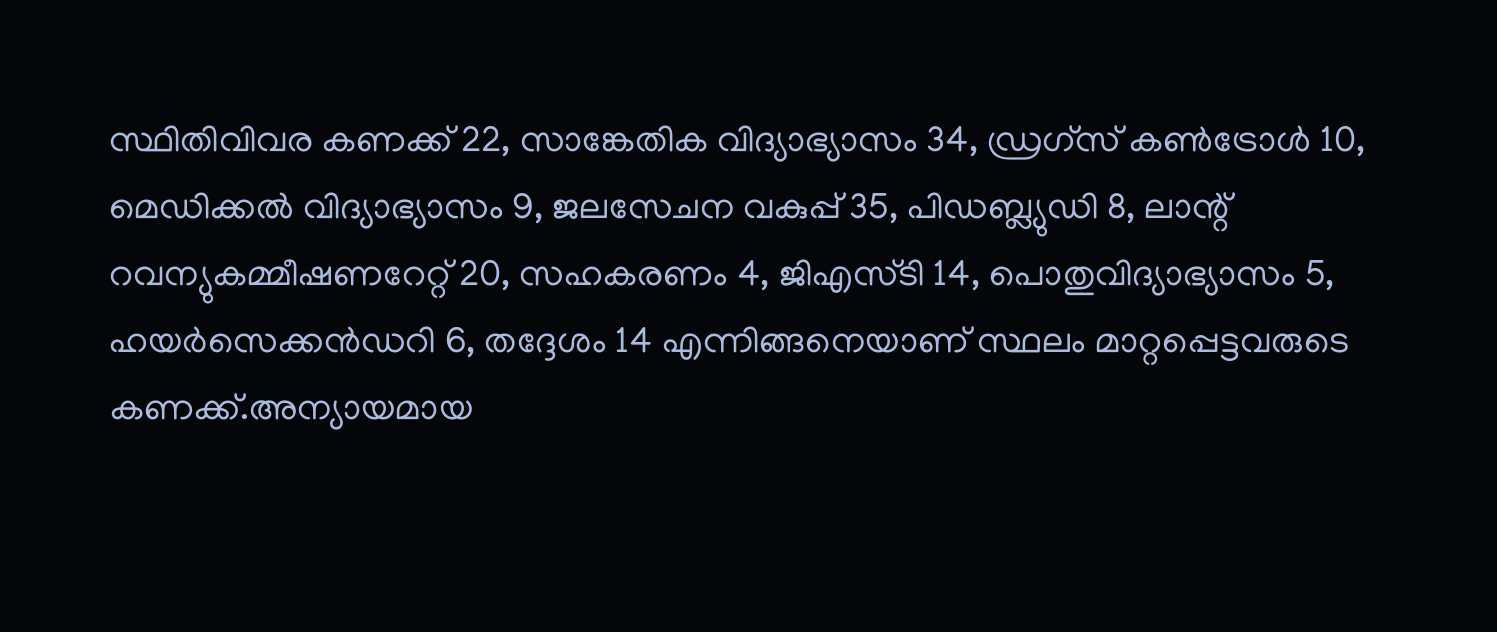സ്ഥിതിവിവര കണക്ക് 22, സാങ്കേതിക വിദ്യാഭ്യാസം 34, ഡ്രഗ്സ് കൺട്രോൾ 10, മെഡിക്കൽ വിദ്യാഭ്യാസം 9, ജലസേചന വകുപ്പ് 35, പിഡബ്ല്യുഡി 8, ലാന്റ് റവന്യുകമ്മീഷണറേറ്റ് 20, സഹകരണം 4, ജിഎസ്ടി 14, പൊതുവിദ്യാഭ്യാസം 5, ഹയർസെക്കൻഡറി 6, തദ്ദേശം 14 എന്നിങ്ങനെയാണ് സ്ഥലം മാറ്റപ്പെട്ടവരുടെ കണക്ക്.അന്യായമായ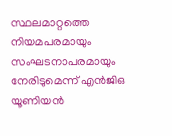സ്ഥലമാറ്റത്തെ നിയമപരമായും സംഘടനാപരമായും നേരിടുമെന്ന് എൻജിഒ യൂണിയൻ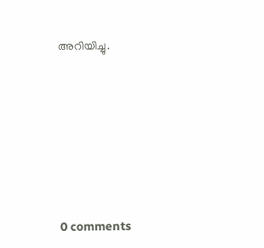അറിയിച്ചു.









0 comments